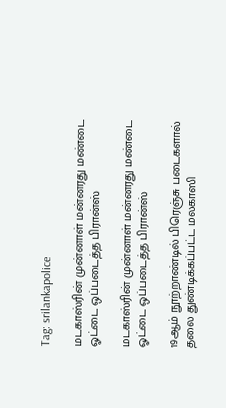Tag: srilankapolice

மடகாஸ்ரின் முன்னாள் மன்னரது மண்டை ஓட்டை ஒப்படைத்த பிரான்ஸ்

மடகாஸ்ரின் முன்னாள் மன்னரது மண்டை ஓட்டை ஒப்படைத்த பிரான்ஸ்

19ஆம் நூற்றாண்டில் பிரெஞ்சு படைகளால் தலை துண்டிக்கப்பட்ட மலகாஸி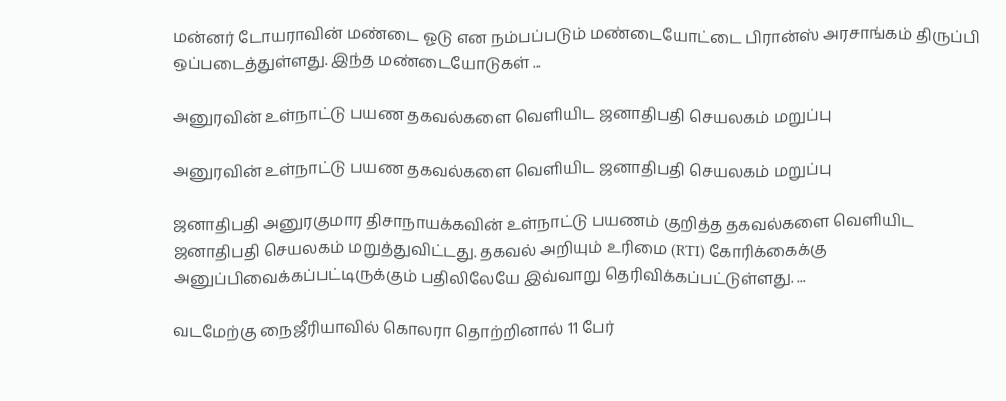மன்னர் டோயராவின் மண்டை ஓடு என நம்பப்படும் மண்டையோட்டை பிரான்ஸ் அரசாங்கம் திருப்பி ஒப்படைத்துள்ளது. இந்த மண்டையோடுகள் ...

அனுரவின் உள்நாட்டு பயண தகவல்களை வெளியிட ஜனாதிபதி செயலகம் மறுப்பு

அனுரவின் உள்நாட்டு பயண தகவல்களை வெளியிட ஜனாதிபதி செயலகம் மறுப்பு

ஜனாதிபதி அனுரகுமார திசாநாயக்கவின் உள்நாட்டு பயணம் குறித்த தகவல்களை வெளியிட ஜனாதிபதி செயலகம் மறுத்துவிட்டது. தகவல் அறியும் உரிமை (RTI) கோரிக்கைக்கு அனுப்பிவைக்கப்பட்டிருக்கும் பதிலிலேயே இவ்வாறு தெரிவிக்கப்பட்டுள்ளது. ...

வடமேற்கு நைஜீரியாவில் கொலரா தொற்றினால் 11 பேர்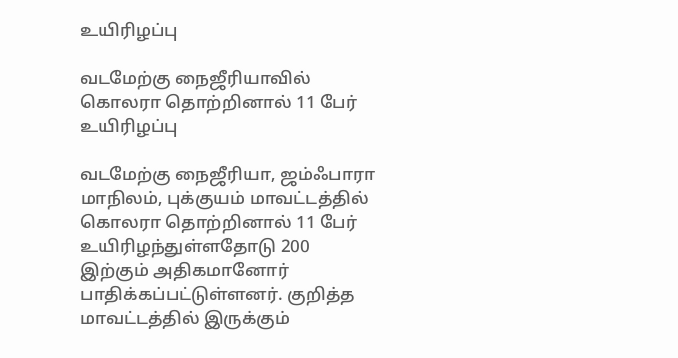உயிரிழப்பு

வடமேற்கு நைஜீரியாவில் கொலரா தொற்றினால் 11 பேர் உயிரிழப்பு

வடமேற்கு நைஜீரியா, ஜம்ஃபாரா மாநிலம், புக்குயம் மாவட்டத்தில் கொலரா தொற்றினால் 11 பேர் உயிரிழந்துள்ளதோடு 200 இற்கும் அதிகமானோர் பாதிக்கப்பட்டுள்ளனர். குறித்த மாவட்டத்தில் இருக்கும்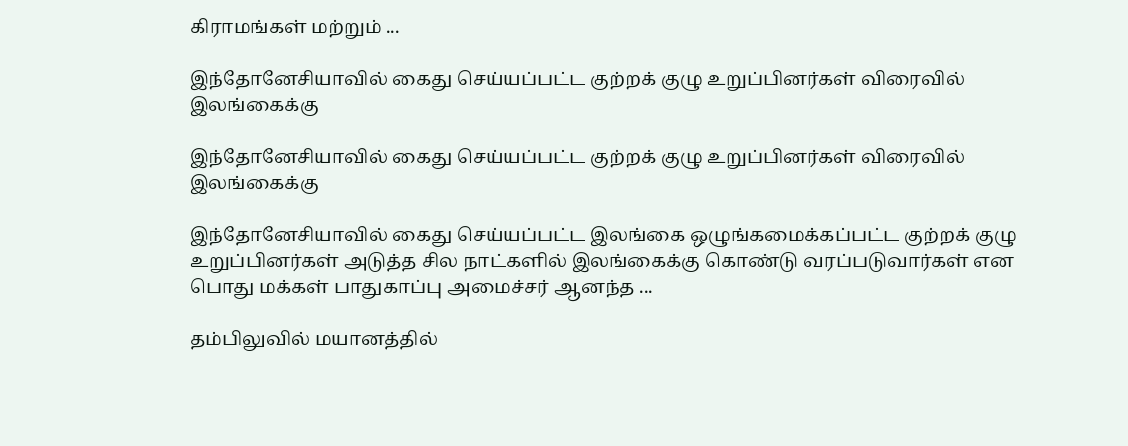கிராமங்கள் மற்றும் ...

இந்தோனேசியாவில் கைது செய்யப்பட்ட குற்றக் குழு உறுப்பினர்கள் விரைவில் இலங்கைக்கு

இந்தோனேசியாவில் கைது செய்யப்பட்ட குற்றக் குழு உறுப்பினர்கள் விரைவில் இலங்கைக்கு

இந்தோனேசியாவில் கைது செய்யப்பட்ட இலங்கை ஒழுங்கமைக்கப்பட்ட குற்றக் குழு உறுப்பினர்கள் அடுத்த சில நாட்களில் இலங்கைக்கு கொண்டு வரப்படுவார்கள் என பொது மக்கள் பாதுகாப்பு அமைச்சர் ஆனந்த ...

தம்பிலுவில் மயானத்தில்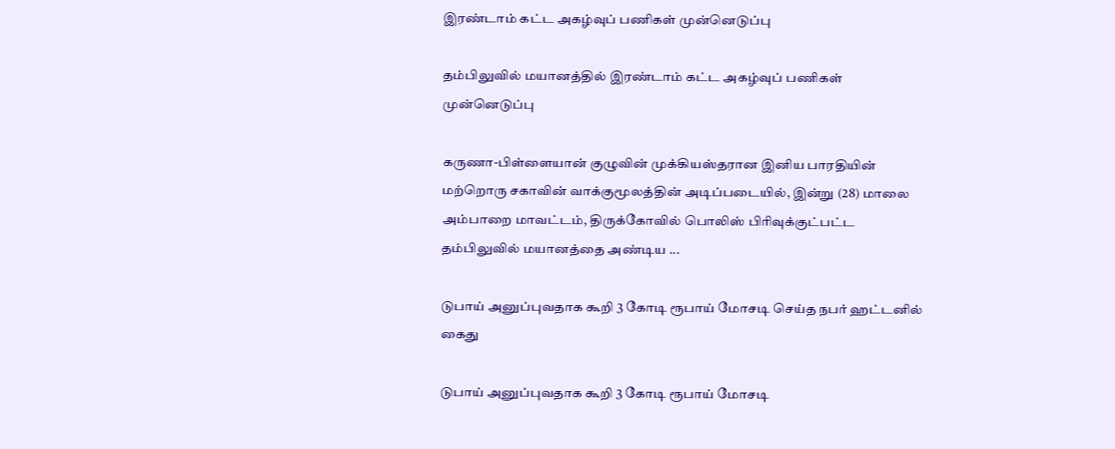இரண்டாம் கட்ட அகழ்வுப் பணிகள் முன்னெடுப்பு

தம்பிலுவில் மயானத்தில் இரண்டாம் கட்ட அகழ்வுப் பணிகள் முன்னெடுப்பு

கருணா-பிள்ளையான் குழுவின் முக்கியஸ்தரான இனிய பாரதியின் மற்றொரு சகாவின் வாக்குமூலத்தின் அடிப்படையில், இன்று (28) மாலை அம்பாறை மாவட்டம், திருக்கோவில் பொலிஸ் பிரிவுக்குட்பட்ட தம்பிலுவில் மயானத்தை அண்டிய ...

டுபாய் அனுப்புவதாக கூறி 3 கோடி ரூபாய் மோசடி செய்த நபர் ஹட்டனில் கைது

டுபாய் அனுப்புவதாக கூறி 3 கோடி ரூபாய் மோசடி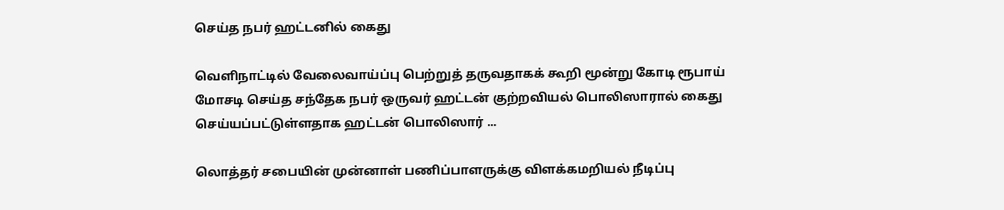செய்த நபர் ஹட்டனில் கைது

வெளிநாட்டில் வேலைவாய்ப்பு பெற்றுத் தருவதாகக் கூறி மூன்று கோடி ரூபாய் மோசடி செய்த சந்தேக நபர் ஒருவர் ஹட்டன் குற்றவியல் பொலிஸாரால் கைது செய்யப்பட்டுள்ளதாக ஹட்டன் பொலிஸார் ...

லொத்தர் சபையின் முன்னாள் பணிப்பாளருக்கு விளக்கமறியல் நீடிப்பு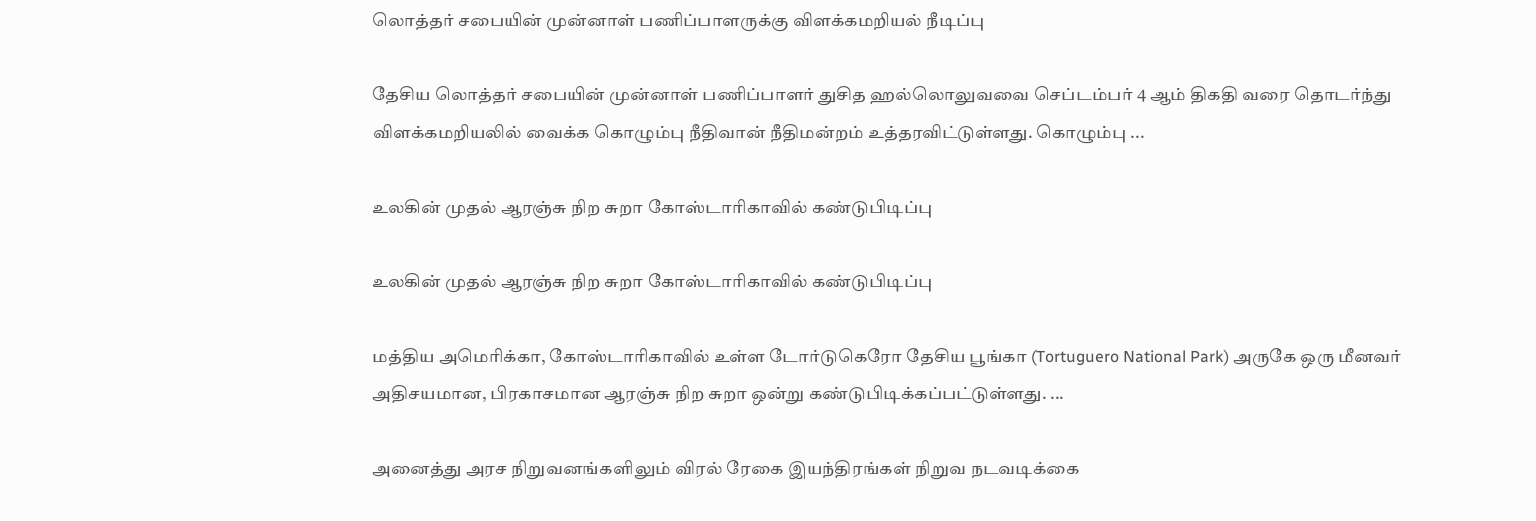லொத்தர் சபையின் முன்னாள் பணிப்பாளருக்கு விளக்கமறியல் நீடிப்பு

தேசிய லொத்தர் சபையின் முன்னாள் பணிப்பாளர் துசித ஹல்லொலுவவை செப்டம்பர் 4 ஆம் திகதி வரை தொடர்ந்து விளக்கமறியலில் வைக்க கொழும்பு நீதிவான் நீதிமன்றம் உத்தரவிட்டுள்ளது. கொழும்பு ...

உலகின் முதல் ஆரஞ்சு நிற சுறா கோஸ்டாரிகாவில் கண்டுபிடிப்பு

உலகின் முதல் ஆரஞ்சு நிற சுறா கோஸ்டாரிகாவில் கண்டுபிடிப்பு

மத்திய அமெரிக்கா, கோஸ்டாரிகாவில் உள்ள டோர்டுகெரோ தேசிய பூங்கா (Tortuguero National Park) அருகே ஒரு மீனவர் அதிசயமான, பிரகாசமான ஆரஞ்சு நிற சுறா ஒன்று கண்டுபிடிக்கப்பட்டுள்ளது. ...

அனைத்து அரச நிறுவனங்களிலும் விரல் ரேகை இயந்திரங்கள் நிறுவ நடவடிக்கை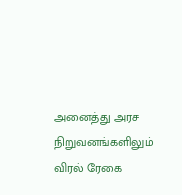அனைத்து அரச நிறுவனங்களிலும் விரல் ரேகை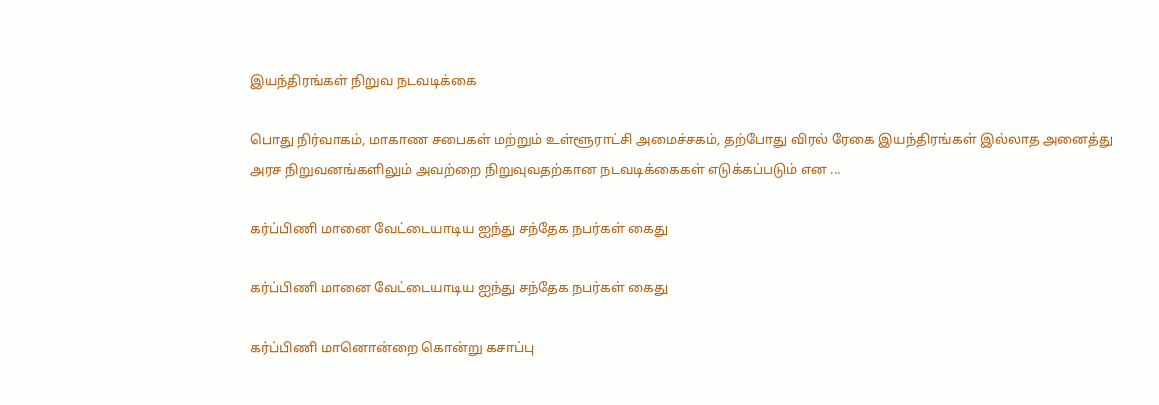இயந்திரங்கள் நிறுவ நடவடிக்கை

பொது நிர்வாகம், மாகாண சபைகள் மற்றும் உள்ளூராட்சி அமைச்சகம், தற்போது விரல் ரேகை இயந்திரங்கள் இல்லாத அனைத்து அரச நிறுவனங்களிலும் அவற்றை நிறுவுவதற்கான நடவடிக்கைகள் எடுக்கப்படும் என ...

கர்ப்பிணி மானை வேட்டையாடிய ஐந்து சந்தேக நபர்கள் கைது

கர்ப்பிணி மானை வேட்டையாடிய ஐந்து சந்தேக நபர்கள் கைது

கர்ப்பிணி மானொன்றை கொன்று கசாப்பு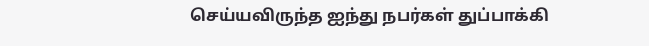செய்யவிருந்த ஐந்து நபர்கள் துப்பாக்கி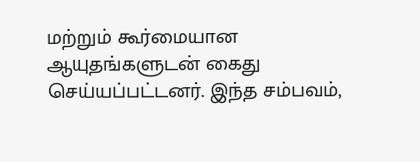மற்றும் கூர்மையான ஆயுதங்களுடன் கைது செய்யப்பட்டனர். இந்த சம்பவம்,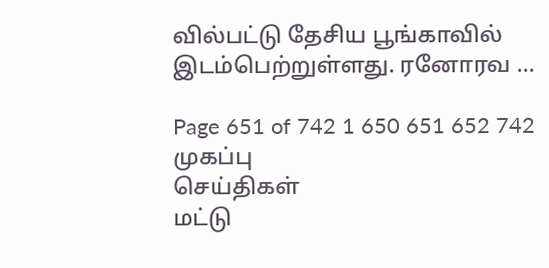வில்பட்டு தேசிய பூங்காவில் இடம்பெற்றுள்ளது. ரனோரவ ...

Page 651 of 742 1 650 651 652 742
முகப்பு
செய்திகள்
மட்டு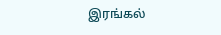இரங்கல்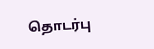தொடர்பு